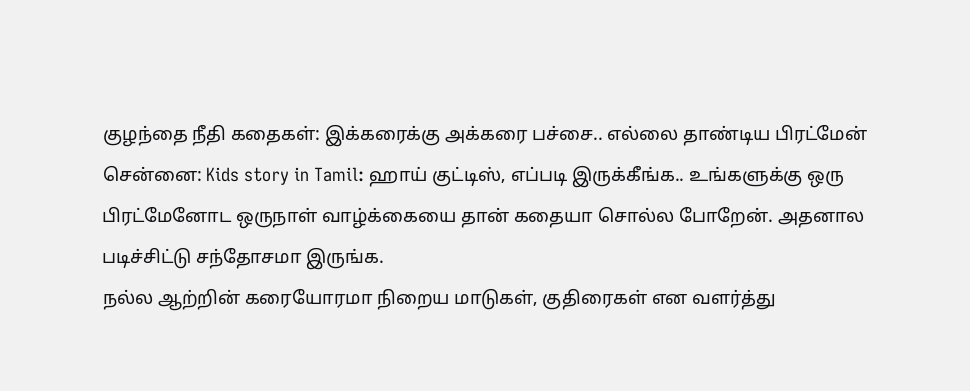குழந்தை நீதி கதைகள்: இக்கரைக்கு அக்கரை பச்சை.. எல்லை தாண்டிய பிரட்மேன்
சென்னை: Kids story in Tamil: ஹாய் குட்டிஸ், எப்படி இருக்கீங்க.. உங்களுக்கு ஒரு பிரட்மேனோட ஒருநாள் வாழ்க்கையை தான் கதையா சொல்ல போறேன். அதனால படிச்சிட்டு சந்தோசமா இருங்க.
நல்ல ஆற்றின் கரையோரமா நிறைய மாடுகள், குதிரைகள் என வளர்த்து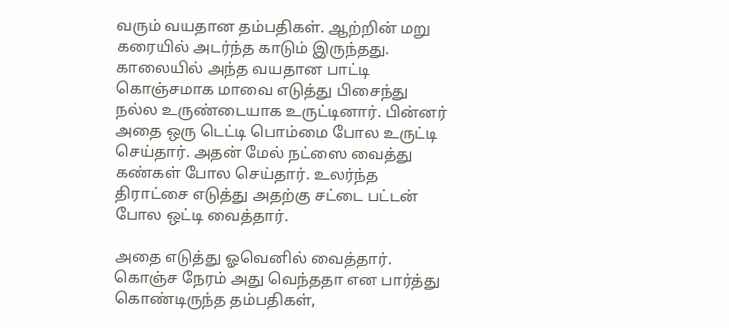வரும் வயதான தம்பதிகள். ஆற்றின் மறு கரையில் அடர்ந்த காடும் இருந்தது. காலையில் அந்த வயதான பாட்டி கொஞ்சமாக மாவை எடுத்து பிசைந்து நல்ல உருண்டையாக உருட்டினார். பின்னர் அதை ஒரு டெட்டி பொம்மை போல உருட்டி செய்தார். அதன் மேல் நட்ஸை வைத்து கண்கள் போல செய்தார். உலர்ந்த திராட்சை எடுத்து அதற்கு சட்டை பட்டன் போல ஒட்டி வைத்தார்.

அதை எடுத்து ஓவெனில் வைத்தார். கொஞ்ச நேரம் அது வெந்ததா என பார்த்து கொண்டிருந்த தம்பதிகள்,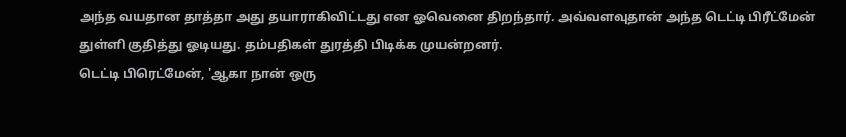அந்த வயதான தாத்தா அது தயாராகிவிட்டது என ஓவெனை திறந்தார். அவ்வளவுதான் அந்த டெட்டி பிரீட்மேன் துள்ளி குதித்து ஓடியது. தம்பதிகள் துரத்தி பிடிக்க முயன்றனர்.
டெட்டி பிரெட்மேன், 'ஆகா நான் ஒரு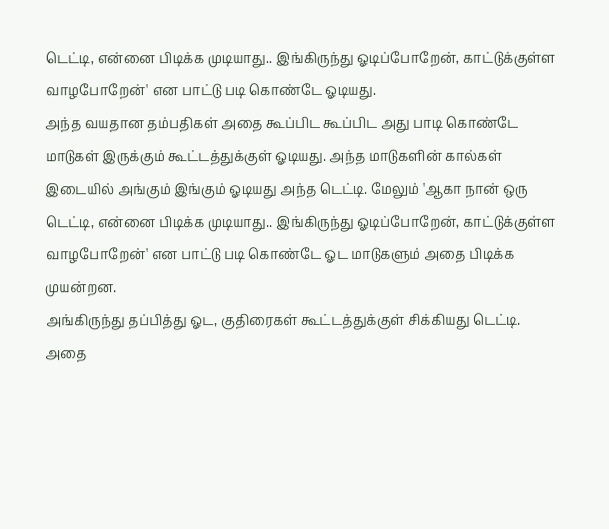டெட்டி, என்னை பிடிக்க முடியாது.. இங்கிருந்து ஓடிப்போறேன், காட்டுக்குள்ள வாழபோறேன்' என பாட்டு படி கொண்டே ஓடியது.
அந்த வயதான தம்பதிகள் அதை கூப்பிட கூப்பிட அது பாடி கொண்டே மாடுகள் இருக்கும் கூட்டத்துக்குள் ஓடியது. அந்த மாடுகளின் கால்கள் இடையில் அங்கும் இங்கும் ஓடியது அந்த டெட்டி. மேலும் 'ஆகா நான் ஒரு டெட்டி, என்னை பிடிக்க முடியாது.. இங்கிருந்து ஓடிப்போறேன், காட்டுக்குள்ள வாழபோறேன்' என பாட்டு படி கொண்டே ஓட மாடுகளும் அதை பிடிக்க முயன்றன.
அங்கிருந்து தப்பித்து ஓட, குதிரைகள் கூட்டத்துக்குள் சிக்கியது டெட்டி. அதை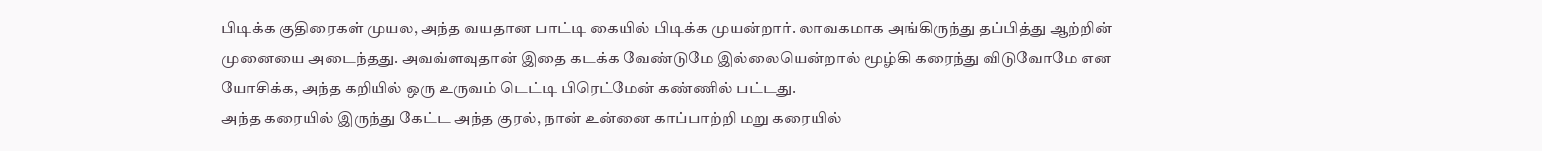பிடிக்க குதிரைகள் முயல, அந்த வயதான பாட்டி கையில் பிடிக்க முயன்றார். லாவகமாக அங்கிருந்து தப்பித்து ஆற்றின் முனையை அடைந்தது. அவவ்ளவுதான் இதை கடக்க வேண்டுமே இல்லையென்றால் மூழ்கி கரைந்து விடுவோமே என யோசிக்க, அந்த கறியில் ஒரு உருவம் டெட்டி பிரெட்மேன் கண்ணில் பட்டது.
அந்த கரையில் இருந்து கேட்ட அந்த குரல், நான் உன்னை காப்பாற்றி மறு கரையில்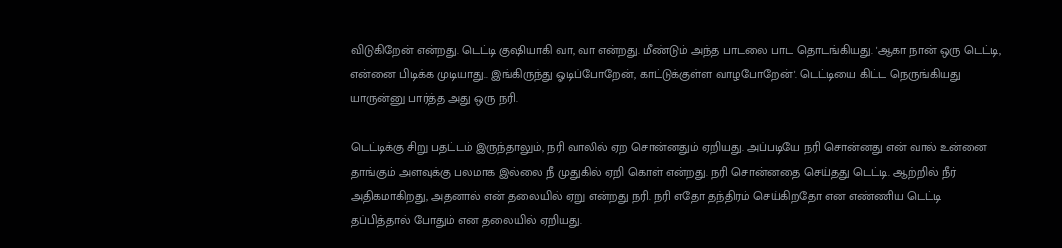விடுகிறேன் என்றது. டெட்டி குஷியாகி வா, வா என்றது. மீண்டும் அந்த பாடலை பாட தொடங்கியது. 'ஆகா நான் ஒரு டெட்டி, என்னை பிடிக்க முடியாது.. இங்கிருந்து ஓடிப்போறேன், காட்டுக்குள்ள வாழபோறேன்'. டெட்டியை கிட்ட நெருங்கியது யாருன்னு பார்த்த அது ஒரு நரி.

டெட்டிக்கு சிறு பதட்டம் இருந்தாலும், நரி வாலில் ஏற சொன்னதும் ஏறியது. அப்படியே நரி சொன்னது என் வால் உன்னை தாங்கும் அளவுக்கு பலமாக இல்லை நீ முதுகில் ஏறி கொள் என்றது. நரி சொன்னதை செய்தது டெட்டி. ஆற்றில் நீர் அதிகமாகிறது, அதனால் என் தலையில் ஏறு என்றது நரி. நரி எதோ தந்திரம் செய்கிறதோ என எண்ணிய டெட்டி தப்பித்தால் போதும் என தலையில் ஏறியது.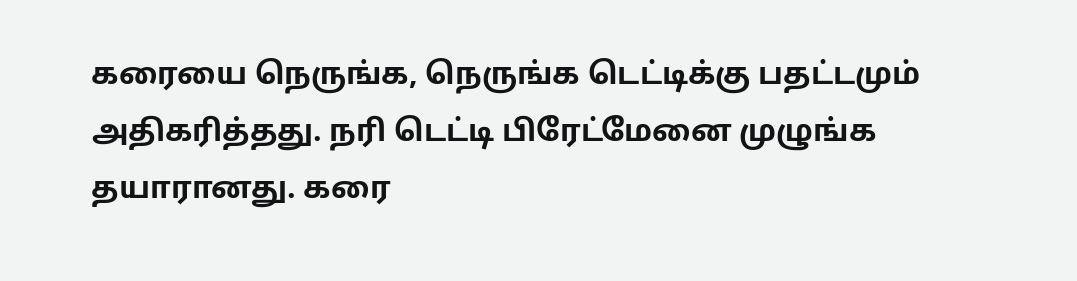கரையை நெருங்க, நெருங்க டெட்டிக்கு பதட்டமும் அதிகரித்தது. நரி டெட்டி பிரேட்மேனை முழுங்க தயாரானது. கரை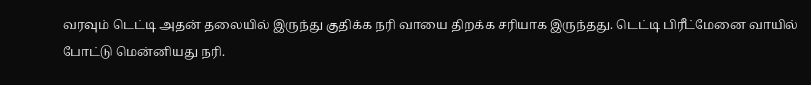வரவும் டெட்டி அதன் தலையில் இருந்து குதிக்க நரி வாயை திறக்க சரியாக இருந்தது. டெட்டி பிரீட்மேனை வாயில் போட்டு மென்னியது நரி.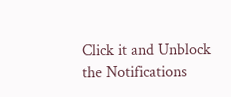Click it and Unblock the Notifications